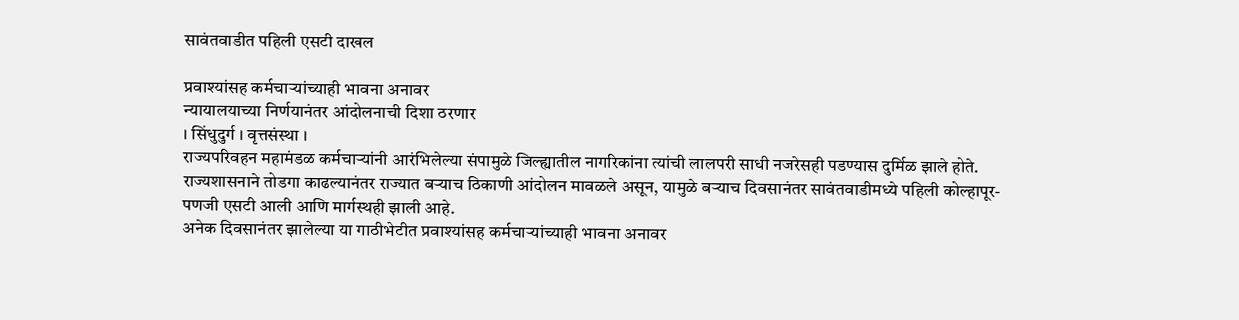सावंतवाडीत पहिली एसटी दाखल

प्रवाश्यांसह कर्मचार्‍यांच्याही भावना अनावर
न्यायालयाच्या निर्णयानंतर आंदोलनाची दिशा ठरणार
। सिंधुदुर्ग । वृत्तसंस्था ।
राज्यपरिवहन महामंडळ कर्मचार्‍यांनी आरंभिलेल्या संपामुळे जिल्ह्यातील नागरिकांना त्यांची लालपरी साधी नजरेसही पडण्यास दुर्मिळ झाले होते. राज्यशासनाने तोडगा काढल्यानंतर राज्यात बर्‍याच ठिकाणी आंदोलन मावळले असून, यामुळे बर्‍याच दिवसानंतर सावंतवाडीमध्ये पहिली कोल्हापूर-पणजी एसटी आली आणि मार्गस्थही झाली आहे.
अनेक दिवसानंतर झालेल्या या गाठीभेटीत प्रवाश्यांसह कर्मचार्‍यांच्याही भावना अनावर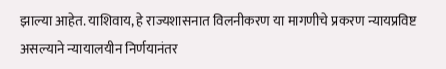झाल्या आहेत. याशिवाय, हे राज्यशासनात विलनीकरण या मागणीचे प्रकरण न्यायप्रविष्ट असल्याने न्यायालयीन निर्णयानंतर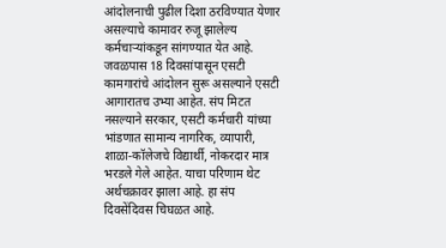आंदोलनाची पुढील दिशा ठरविण्यात येणार असल्याचे कामावर रुजू झालेल्य कर्मचार्‍यांकडून सांगण्यात येत आहे. जवळपास 18 दिवसांपासून एसटी कामगारांचे आंदोलन सुरू असल्याने एसटी आगारातच उभ्या आहेत. संप मिटत नसल्याने सरकार, एसटी कर्मचारी यांच्या भांडणात सामान्य नागरिक, व्यापारी, शाळा-कॉलेजचे विद्यार्थी, नोकरदार मात्र भरडले गेले आहेत. याचा परिणाम थेट अर्थचक्रावर झाला आहे. हा संप दिवसेंदिवस चिघळत आहे.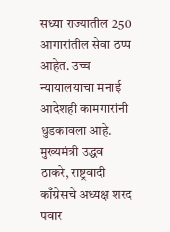सध्या राज्यातील 250 आगारांतील सेवा ठप्प आहेत. उच्च न्यायालयाचा मनाई आदेशही कामगारांनी धुडकावला आहे. मुख्यमंत्री उद्धव ठाकरे, राष्ट्रवादी काँग्रेसचे अध्यक्ष शरद पवार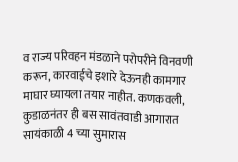व राज्य परिवहन मंडळाने परोपरीने विनवणी करून, कारवाईचे इशारे देऊनही कामगार माघार घ्यायला तयार नाहीत. कणकवली, कुडाळनंतर ही बस सावंतवाडी आगारात सायंकाळी 4 च्या सुमारास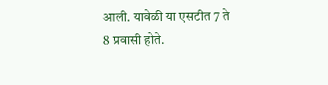आली. यावेळी या एसटीत 7 ते 8 प्रवासी होते.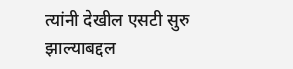त्यांनी देखील एसटी सुरु झाल्याबद्दल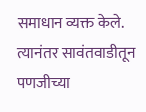समाधान व्यक्त केले. त्यानंतर सावंतवाडीतून पणजीच्या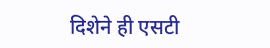दिशेने ही एसटी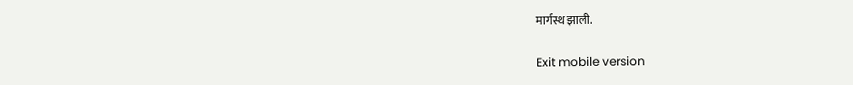मार्गस्थ झाली.

Exit mobile version